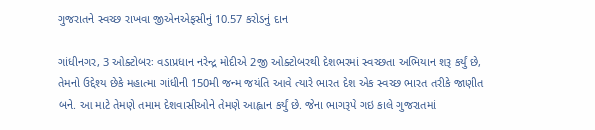ગુજરાતને સ્વચ્છ રાખવા જીએનએફસીનું 10.57 કરોડનું દાન

ગાંધીનગર, 3 ઓક્ટોબરઃ વડાપ્રધાન નરેન્દ્ર મોદીએ 2જી ઓક્ટોબરથી દેશભરમાં સ્વચ્છતા અભિયાન શરૂ કર્યું છે, તેમનો ઉદ્દેશ્ય છેકે મહાત્મા ગાંધીની 150મી જન્મ જયંતિ આવે ત્યારે ભારત દેશ એક સ્વચ્છ ભારત તરીકે જાણીત બને. આ માટે તેમણે તમામ દેશવાસીઓને તેમણે આહ્વાન કર્યું છે. જેના ભાગરૂપે ગઇ કાલે ગુજરાતમાં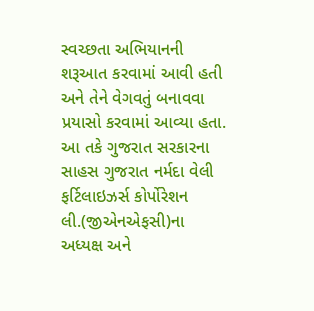સ્વચ્છતા અભિયાનની શરૂઆત કરવામાં આવી હતી અને તેને વેગવતું બનાવવા પ્રયાસો કરવામાં આવ્યા હતા. આ તકે ગુજરાત સરકારના સાહસ ગુજરાત નર્મદા વેલી ફર્ટિલાઇઝર્સ કોર્પોરેશન લી.(જીએનએફસી)ના અધ્યક્ષ અને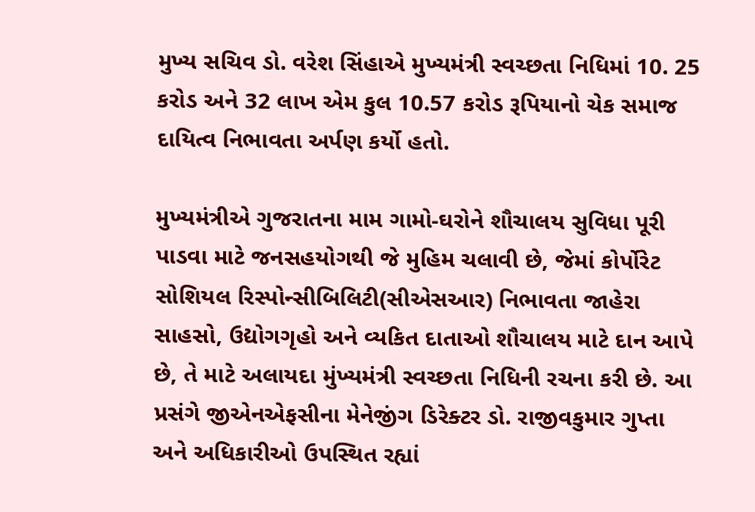મુખ્ય સચિવ ડો. વરેશ સિંહાએ મુખ્યમંત્રી સ્વચ્છતા નિધિમાં 10. 25 કરોડ અને 32 લાખ એમ કુલ 10.57 કરોડ રૂપિયાનો ચેક સમાજ દાયિત્વ નિભાવતા અર્પણ કર્યો હતો.

મુખ્યમંત્રીએ ગુજરાતના મામ ગામો-ઘરોને શૌચાલય સુવિધા પૂરી પાડવા માટે જનસહયોગથી જે મુહિમ ચલાવી છે, જેમાં કોર્પોરેટ સોશિયલ રિસ્પોન્સીબિલિટી(સીએસઆર) નિભાવતા જાહેરા સાહસો, ઉદ્યોગગૃહો અને વ્યકિત દાતાઓ શૌચાલય માટે દાન આપે છે, તે માટે અલાયદા મુંખ્યમંત્રી સ્વચ્છતા નિધિની રચના કરી છે. આ પ્રસંગે જીએનએફસીના મેનેજીંગ ડિરેક્ટર ડો. રાજીવકુમાર ગુપ્તા અને અધિકારીઓ ઉપસ્થિત રહ્યાં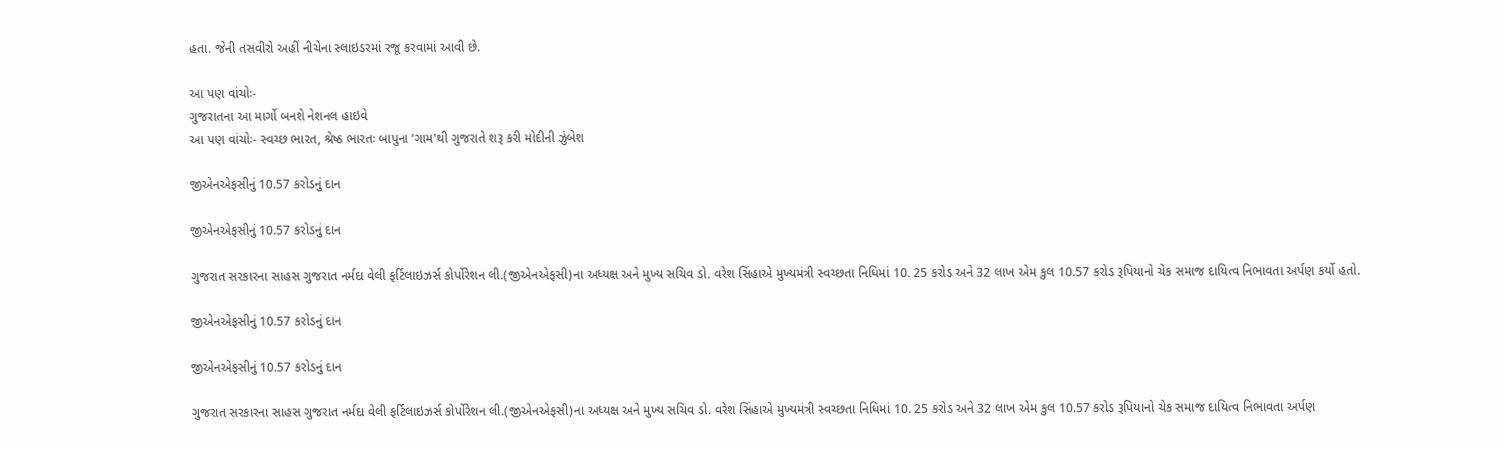હતા. જેની તસવીરો અહીં નીચેના સ્લાઇડરમાં રજૂ કરવામાં આવી છે.

આ પણ વાંચોઃ-
ગુજરાતના આ માર્ગો બનશે નેશનલ હાઇવે
આ પણ વાંચોઃ- સ્વચ્છ ભારત, શ્રેષ્ઠ ભારતઃ બાપુના ‘ગામ'થી ગુજરાતે શરૂ કરી મોદીની ઝુંબેશ

જીએનએફસીનું 10.57 કરોડનું દાન

જીએનએફસીનું 10.57 કરોડનું દાન

ગુજરાત સરકારના સાહસ ગુજરાત નર્મદા વેલી ફર્ટિલાઇઝર્સ કોર્પોરેશન લી.(જીએનએફસી)ના અધ્યક્ષ અને મુખ્ય સચિવ ડો. વરેશ સિંહાએ મુખ્યમંત્રી સ્વચ્છતા નિધિમાં 10. 25 કરોડ અને 32 લાખ એમ કુલ 10.57 કરોડ રૂપિયાનો ચેક સમાજ દાયિત્વ નિભાવતા અર્પણ કર્યો હતો.

જીએનએફસીનું 10.57 કરોડનું દાન

જીએનએફસીનું 10.57 કરોડનું દાન

ગુજરાત સરકારના સાહસ ગુજરાત નર્મદા વેલી ફર્ટિલાઇઝર્સ કોર્પોરેશન લી.(જીએનએફસી)ના અધ્યક્ષ અને મુખ્ય સચિવ ડો. વરેશ સિંહાએ મુખ્યમંત્રી સ્વચ્છતા નિધિમાં 10. 25 કરોડ અને 32 લાખ એમ કુલ 10.57 કરોડ રૂપિયાનો ચેક સમાજ દાયિત્વ નિભાવતા અર્પણ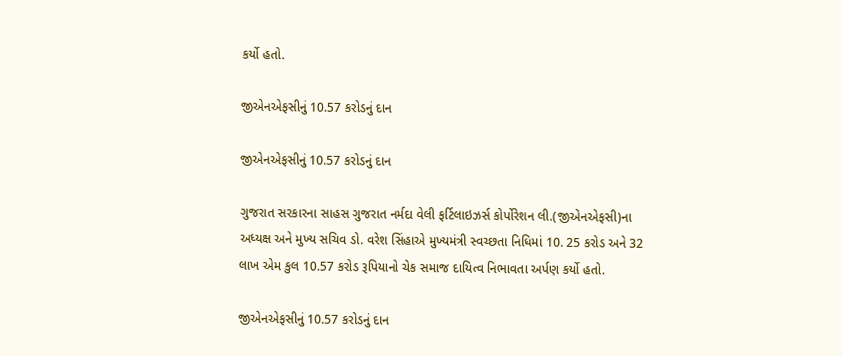કર્યો હતો.

જીએનએફસીનું 10.57 કરોડનું દાન

જીએનએફસીનું 10.57 કરોડનું દાન

ગુજરાત સરકારના સાહસ ગુજરાત નર્મદા વેલી ફર્ટિલાઇઝર્સ કોર્પોરેશન લી.(જીએનએફસી)ના અધ્યક્ષ અને મુખ્ય સચિવ ડો. વરેશ સિંહાએ મુખ્યમંત્રી સ્વચ્છતા નિધિમાં 10. 25 કરોડ અને 32 લાખ એમ કુલ 10.57 કરોડ રૂપિયાનો ચેક સમાજ દાયિત્વ નિભાવતા અર્પણ કર્યો હતો.

જીએનએફસીનું 10.57 કરોડનું દાન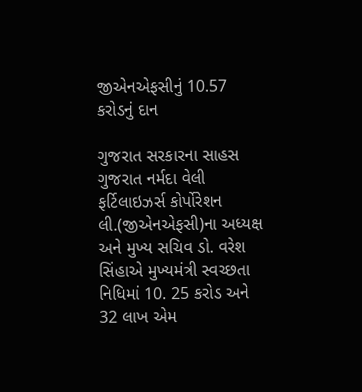જીએનએફસીનું 10.57 કરોડનું દાન

ગુજરાત સરકારના સાહસ ગુજરાત નર્મદા વેલી ફર્ટિલાઇઝર્સ કોર્પોરેશન લી.(જીએનએફસી)ના અધ્યક્ષ અને મુખ્ય સચિવ ડો. વરેશ સિંહાએ મુખ્યમંત્રી સ્વચ્છતા નિધિમાં 10. 25 કરોડ અને 32 લાખ એમ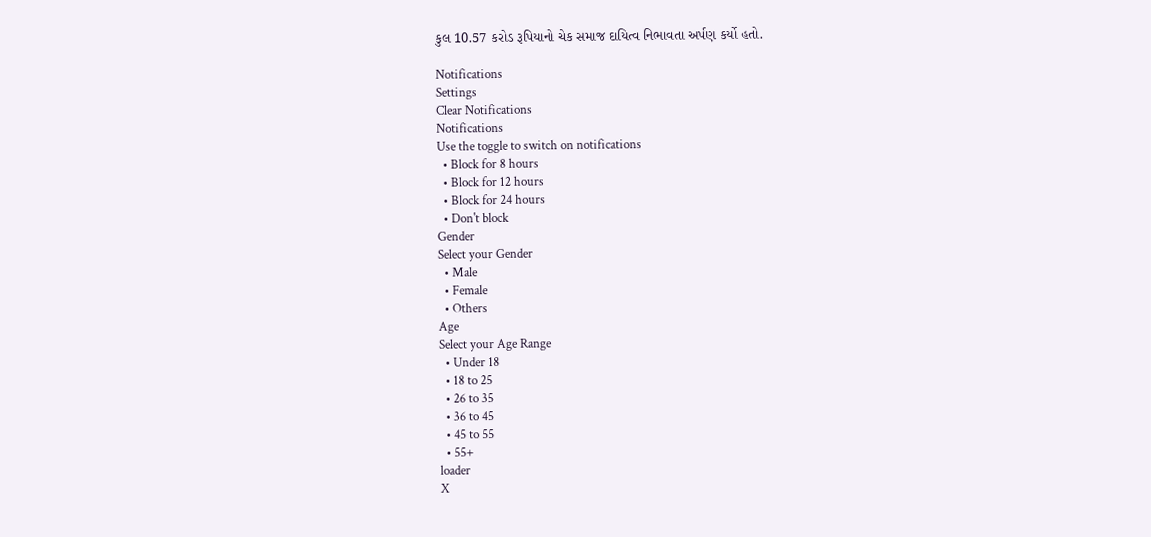કુલ 10.57 કરોડ રૂપિયાનો ચેક સમાજ દાયિત્વ નિભાવતા અર્પણ કર્યો હતો.

Notifications
Settings
Clear Notifications
Notifications
Use the toggle to switch on notifications
  • Block for 8 hours
  • Block for 12 hours
  • Block for 24 hours
  • Don't block
Gender
Select your Gender
  • Male
  • Female
  • Others
Age
Select your Age Range
  • Under 18
  • 18 to 25
  • 26 to 35
  • 36 to 45
  • 45 to 55
  • 55+
loader
X